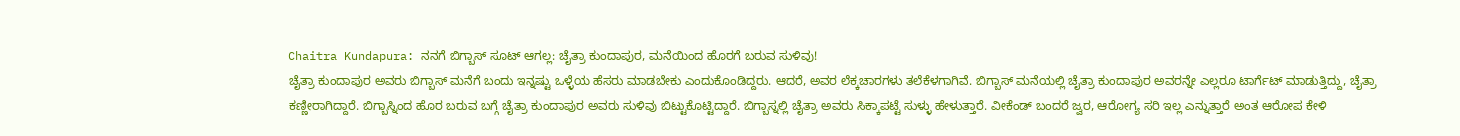Chaitra Kundapura: ನನಗೆ ಬಿಗ್ಬಾಸ್ ಸೂಟ್ ಆಗಲ್ಲ: ಚೈತ್ರಾ ಕುಂದಾಪುರ, ಮನೆಯಿಂದ ಹೊರಗೆ ಬರುವ ಸುಳಿವು!
ಚೈತ್ರಾ ಕುಂದಾಪುರ ಅವರು ಬಿಗ್ಬಾಸ್ ಮನೆಗೆ ಬಂದು ಇನ್ನಷ್ಟು ಒಳ್ಳೆಯ ಹೆಸರು ಮಾಡಬೇಕು ಎಂದುಕೊಂಡಿದ್ದರು. ಆದರೆ, ಅವರ ಲೆಕ್ಕಚಾರಗಳು ತಲೆಕೆಳಗಾಗಿವೆ. ಬಿಗ್ಬಾಸ್ ಮನೆಯಲ್ಲಿ ಚೈತ್ರಾ ಕುಂದಾಪುರ ಅವರನ್ನೇ ಎಲ್ಲರೂ ಟಾರ್ಗೆಟ್ ಮಾಡುತ್ತಿದ್ದು, ಚೈತ್ರಾ ಕಣ್ಣೀರಾಗಿದ್ದಾರೆ. ಬಿಗ್ಬಾಸ್ನಿಂದ ಹೊರ ಬರುವ ಬಗ್ಗೆ ಚೈತ್ರಾ ಕುಂದಾಪುರ ಅವರು ಸುಳಿವು ಬಿಟ್ಟುಕೊಟ್ಟಿದ್ದಾರೆ. ಬಿಗ್ಬಾಸ್ನಲ್ಲಿ ಚೈತ್ರಾ ಅವರು ಸಿಕ್ಕಾಪಟ್ಟೆ ಸುಳ್ಳು ಹೇಳುತ್ತಾರೆ. ವೀಕೆಂಡ್ ಬಂದರೆ ಜ್ವರ, ಆರೋಗ್ಯ ಸರಿ ಇಲ್ಲ ಎನ್ನುತ್ತಾರೆ ಅಂತ ಆರೋಪ ಕೇಳಿ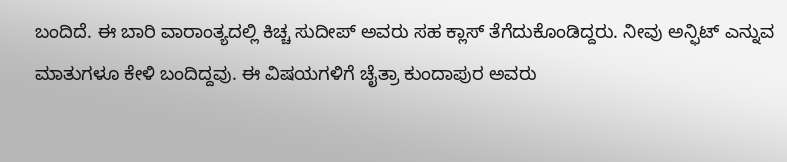ಬಂದಿದೆ. ಈ ಬಾರಿ ವಾರಾಂತ್ಯದಲ್ಲಿ ಕಿಚ್ಚ ಸುದೀಪ್ ಅವರು ಸಹ ಕ್ಲಾಸ್ ತೆಗೆದುಕೊಂಡಿದ್ದರು. ನೀವು ಅನ್ಫಿಟ್ ಎನ್ನುವ ಮಾತುಗಳೂ ಕೇಳಿ ಬಂದಿದ್ದವು. ಈ ವಿಷಯಗಳಿಗೆ ಚೈತ್ರಾ ಕುಂದಾಪುರ ಅವರು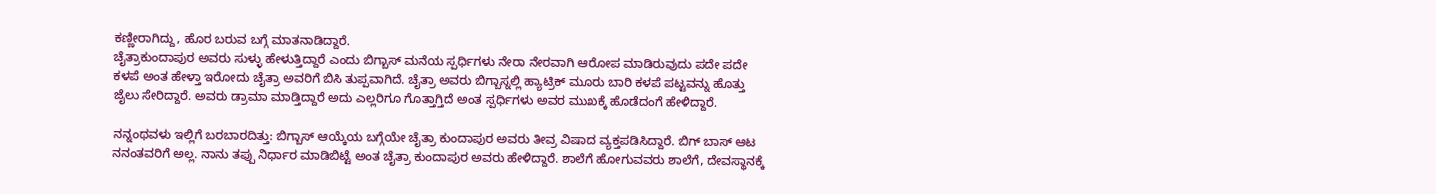ಕಣ್ಣೀರಾಗಿದ್ದು, ಹೊರ ಬರುವ ಬಗ್ಗೆ ಮಾತನಾಡಿದ್ದಾರೆ.
ಚೈತ್ರಾಕುಂದಾಪುರ ಅವರು ಸುಳ್ಳು ಹೇಳುತ್ತಿದ್ದಾರೆ ಎಂದು ಬಿಗ್ಬಾಸ್ ಮನೆಯ ಸ್ಪರ್ಧಿಗಳು ನೇರಾ ನೇರವಾಗಿ ಆರೋಪ ಮಾಡಿರುವುದು ಪದೇ ಪದೇ ಕಳಪೆ ಅಂತ ಹೇಳ್ತಾ ಇರೋದು ಚೈತ್ರಾ ಅವರಿಗೆ ಬಿಸಿ ತುಪ್ಪವಾಗಿದೆ. ಚೈತ್ರಾ ಅವರು ಬಿಗ್ಬಾಸ್ನಲ್ಲಿ ಹ್ಯಾಟ್ರಿಕ್ ಮೂರು ಬಾರಿ ಕಳಪೆ ಪಟ್ಟವನ್ನು ಹೊತ್ತು ಜೈಲು ಸೇರಿದ್ದಾರೆ. ಅವರು ಡ್ರಾಮಾ ಮಾಡ್ತಿದ್ದಾರೆ ಅದು ಎಲ್ಲರಿಗೂ ಗೊತ್ತಾಗ್ತಿದೆ ಅಂತ ಸ್ಪರ್ಧಿಗಳು ಅವರ ಮುಖಕ್ಕೆ ಹೊಡೆದಂಗೆ ಹೇಳಿದ್ದಾರೆ.

ನನ್ನಂಥವಳು ಇಲ್ಲಿಗೆ ಬರಬಾರದಿತ್ತು: ಬಿಗ್ಬಾಸ್ ಆಯ್ಕೆಯ ಬಗ್ಗೆಯೇ ಚೈತ್ರಾ ಕುಂದಾಪುರ ಅವರು ತೀವ್ರ ವಿಷಾದ ವ್ಯಕ್ತಪಡಿಸಿದ್ದಾರೆ. ಬಿಗ್ ಬಾಸ್ ಆಟ ನನಂತವರಿಗೆ ಅಲ್ಲ. ನಾನು ತಪ್ಪು ನಿರ್ಧಾರ ಮಾಡಿಬಿಟ್ಟೆ ಅಂತ ಚೈತ್ರಾ ಕುಂದಾಪುರ ಅವರು ಹೇಳಿದ್ದಾರೆ. ಶಾಲೆಗೆ ಹೋಗುವವರು ಶಾಲೆಗೆ, ದೇವಸ್ಥಾನಕ್ಕೆ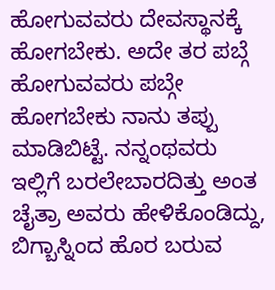ಹೋಗುವವರು ದೇವಸ್ಥಾನಕ್ಕೆ ಹೋಗಬೇಕು. ಅದೇ ತರ ಪಬ್ಗೆ ಹೋಗುವವರು ಪಬ್ಗೇ ಹೋಗಬೇಕು ನಾನು ತಪ್ಪು ಮಾಡಿಬಿಟ್ಟೆ. ನನ್ನಂಥವರು ಇಲ್ಲಿಗೆ ಬರಲೇಬಾರದಿತ್ತು ಅಂತ ಚೈತ್ರಾ ಅವರು ಹೇಳಿಕೊಂಡಿದ್ದು, ಬಿಗ್ಬಾಸ್ನಿಂದ ಹೊರ ಬರುವ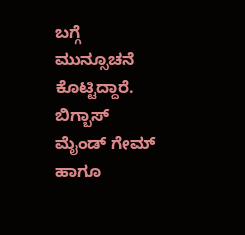ಬಗ್ಗೆ ಮುನ್ಸೂಚನೆ ಕೊಟ್ಟಿದ್ದಾರೆ.
ಬಿಗ್ಬಾಸ್ ಮೈಂಡ್ ಗೇಮ್ ಹಾಗೂ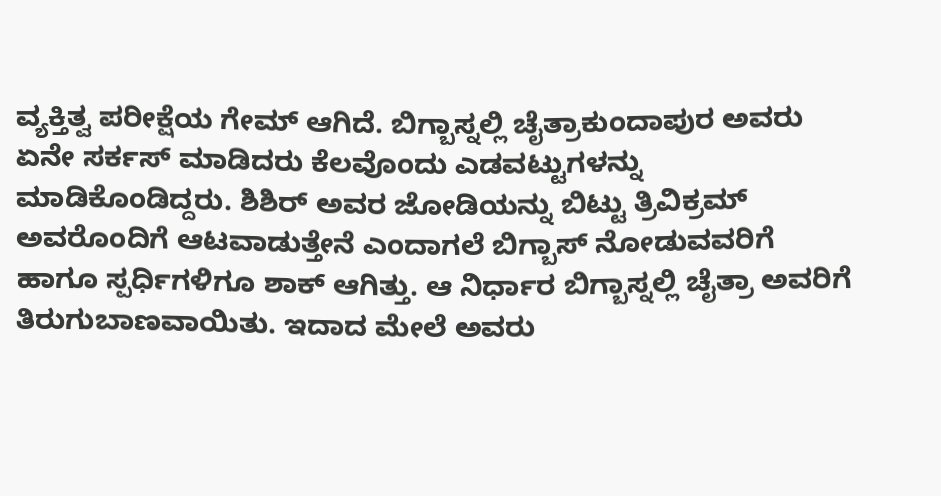ವ್ಯಕ್ತಿತ್ವ ಪರೀಕ್ಷೆಯ ಗೇಮ್ ಆಗಿದೆ. ಬಿಗ್ಬಾಸ್ನಲ್ಲಿ ಚೈತ್ರಾಕುಂದಾಪುರ ಅವರು ಏನೇ ಸರ್ಕಸ್ ಮಾಡಿದರು ಕೆಲವೊಂದು ಎಡವಟ್ಟುಗಳನ್ನು ಮಾಡಿಕೊಂಡಿದ್ದರು. ಶಿಶಿರ್ ಅವರ ಜೋಡಿಯನ್ನು ಬಿಟ್ಟು ತ್ರಿವಿಕ್ರಮ್ ಅವರೊಂದಿಗೆ ಆಟವಾಡುತ್ತೇನೆ ಎಂದಾಗಲೆ ಬಿಗ್ಬಾಸ್ ನೋಡುವವರಿಗೆ ಹಾಗೂ ಸ್ಪರ್ಧಿಗಳಿಗೂ ಶಾಕ್ ಆಗಿತ್ತು. ಆ ನಿರ್ಧಾರ ಬಿಗ್ಬಾಸ್ನಲ್ಲಿ ಚೈತ್ರಾ ಅವರಿಗೆ ತಿರುಗುಬಾಣವಾಯಿತು. ಇದಾದ ಮೇಲೆ ಅವರು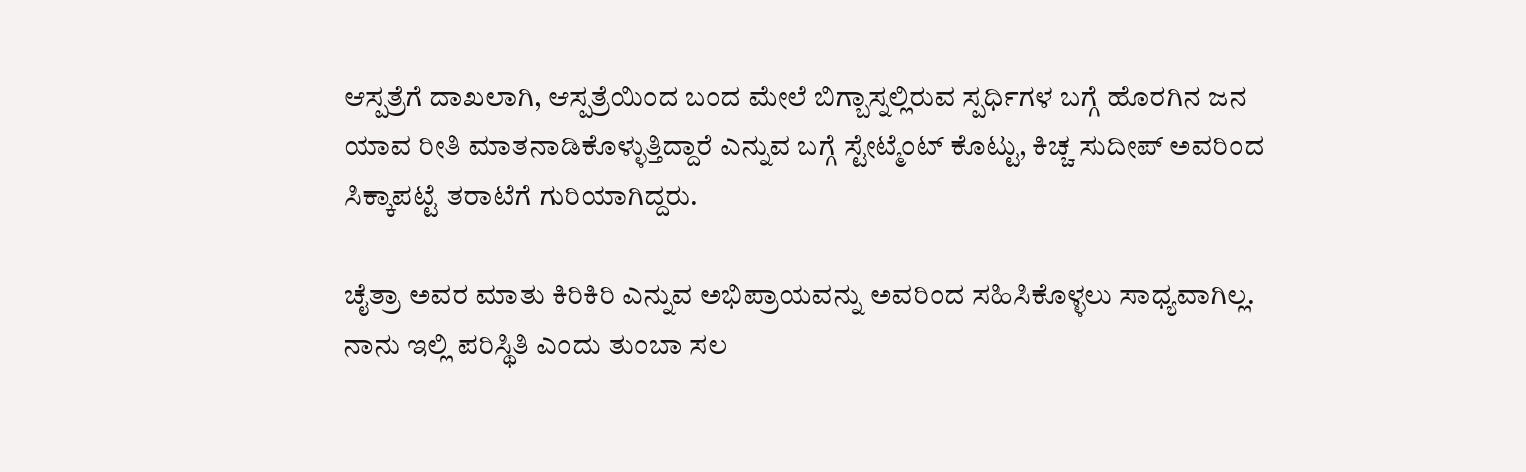ಆಸ್ಪತ್ರೆಗೆ ದಾಖಲಾಗಿ, ಆಸ್ಪತ್ರೆಯಿಂದ ಬಂದ ಮೇಲೆ ಬಿಗ್ಬಾಸ್ನಲ್ಲಿರುವ ಸ್ಪರ್ಧಿಗಳ ಬಗ್ಗೆ ಹೊರಗಿನ ಜನ ಯಾವ ರೀತಿ ಮಾತನಾಡಿಕೊಳ್ಳುತ್ತಿದ್ದಾರೆ ಎನ್ನುವ ಬಗ್ಗೆ ಸ್ಟೇಟ್ಮೆಂಟ್ ಕೊಟ್ಟು, ಕಿಚ್ಚ ಸುದೀಪ್ ಅವರಿಂದ ಸಿಕ್ಕಾಪಟ್ಟೆ ತರಾಟೆಗೆ ಗುರಿಯಾಗಿದ್ದರು.

ಚೈತ್ರಾ ಅವರ ಮಾತು ಕಿರಿಕಿರಿ ಎನ್ನುವ ಅಭಿಪ್ರಾಯವನ್ನು ಅವರಿಂದ ಸಹಿಸಿಕೊಳ್ಳಲು ಸಾಧ್ಯವಾಗಿಲ್ಲ. ನಾನು ಇಲ್ಲಿ ಪರಿಸ್ಥಿತಿ ಎಂದು ತುಂಬಾ ಸಲ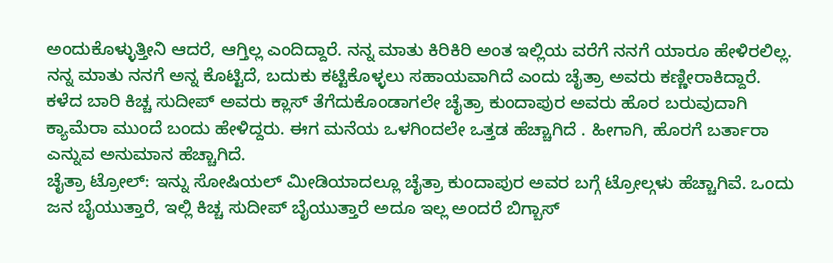ಅಂದುಕೊಳ್ಳುತ್ತೀನಿ ಆದರೆ, ಆಗ್ತಿಲ್ಲ ಎಂದಿದ್ದಾರೆ. ನನ್ನ ಮಾತು ಕಿರಿಕಿರಿ ಅಂತ ಇಲ್ಲಿಯ ವರೆಗೆ ನನಗೆ ಯಾರೂ ಹೇಳಿರಲಿಲ್ಲ. ನನ್ನ ಮಾತು ನನಗೆ ಅನ್ನ ಕೊಟ್ಟಿದೆ, ಬದುಕು ಕಟ್ಟಿಕೊಳ್ಳಲು ಸಹಾಯವಾಗಿದೆ ಎಂದು ಚೈತ್ರಾ ಅವರು ಕಣ್ಣೀರಾಕಿದ್ದಾರೆ. ಕಳೆದ ಬಾರಿ ಕಿಚ್ಚ ಸುದೀಪ್ ಅವರು ಕ್ಲಾಸ್ ತೆಗೆದುಕೊಂಡಾಗಲೇ ಚೈತ್ರಾ ಕುಂದಾಪುರ ಅವರು ಹೊರ ಬರುವುದಾಗಿ ಕ್ಯಾಮೆರಾ ಮುಂದೆ ಬಂದು ಹೇಳಿದ್ದರು. ಈಗ ಮನೆಯ ಒಳಗಿಂದಲೇ ಒತ್ತಡ ಹೆಚ್ಚಾಗಿದೆ . ಹೀಗಾಗಿ, ಹೊರಗೆ ಬರ್ತಾರಾ ಎನ್ನುವ ಅನುಮಾನ ಹೆಚ್ಚಾಗಿದೆ.
ಚೈತ್ರಾ ಟ್ರೋಲ್: ಇನ್ನು ಸೋಷಿಯಲ್ ಮೀಡಿಯಾದಲ್ಲೂ ಚೈತ್ರಾ ಕುಂದಾಪುರ ಅವರ ಬಗ್ಗೆ ಟ್ರೋಲ್ಗಳು ಹೆಚ್ಚಾಗಿವೆ. ಒಂದು ಜನ ಬೈಯುತ್ತಾರೆ, ಇಲ್ಲಿ ಕಿಚ್ಚ ಸುದೀಪ್ ಬೈಯುತ್ತಾರೆ ಅದೂ ಇಲ್ಲ ಅಂದರೆ ಬಿಗ್ಬಾಸ್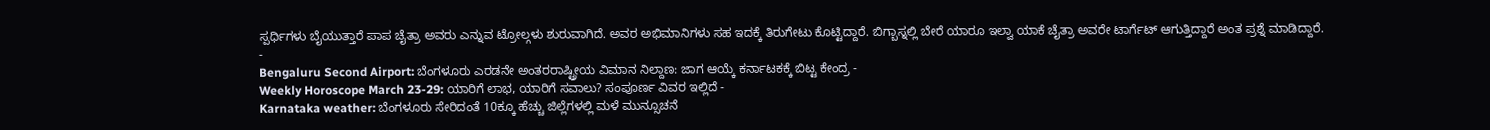ಸ್ಪರ್ಧಿಗಳು ಬೈಯುತ್ತಾರೆ ಪಾಪ ಚೈತ್ರಾ ಅವರು ಎನ್ನುವ ಟ್ರೋಲ್ಗಳು ಶುರುವಾಗಿದೆ. ಅವರ ಅಭಿಮಾನಿಗಳು ಸಹ ಇದಕ್ಕೆ ತಿರುಗೇಟು ಕೊಟ್ಟಿದ್ದಾರೆ. ಬಿಗ್ಬಾಸ್ನಲ್ಲಿ ಬೇರೆ ಯಾರೂ ಇಲ್ವಾ ಯಾಕೆ ಚೈತ್ರಾ ಅವರೇ ಟಾರ್ಗೆಟ್ ಆಗುತ್ತಿದ್ದಾರೆ ಅಂತ ಪ್ರಶ್ನೆ ಮಾಡಿದ್ದಾರೆ.
-
Bengaluru Second Airport: ಬೆಂಗಳೂರು ಎರಡನೇ ಅಂತರರಾಷ್ಟ್ರೀಯ ವಿಮಾನ ನಿಲ್ದಾಣ: ಜಾಗ ಆಯ್ಕೆ ಕರ್ನಾಟಕಕ್ಕೆ ಬಿಟ್ಟ ಕೇಂದ್ರ -
Weekly Horoscope March 23-29: ಯಾರಿಗೆ ಲಾಭ, ಯಾರಿಗೆ ಸವಾಲು? ಸಂಪೂರ್ಣ ವಿವರ ಇಲ್ಲಿದೆ -
Karnataka weather: ಬೆಂಗಳೂರು ಸೇರಿದಂತೆ 10ಕ್ಕೂ ಹೆಚ್ಚು ಜಿಲ್ಲೆಗಳಲ್ಲಿ ಮಳೆ ಮುನ್ಸೂಚನೆ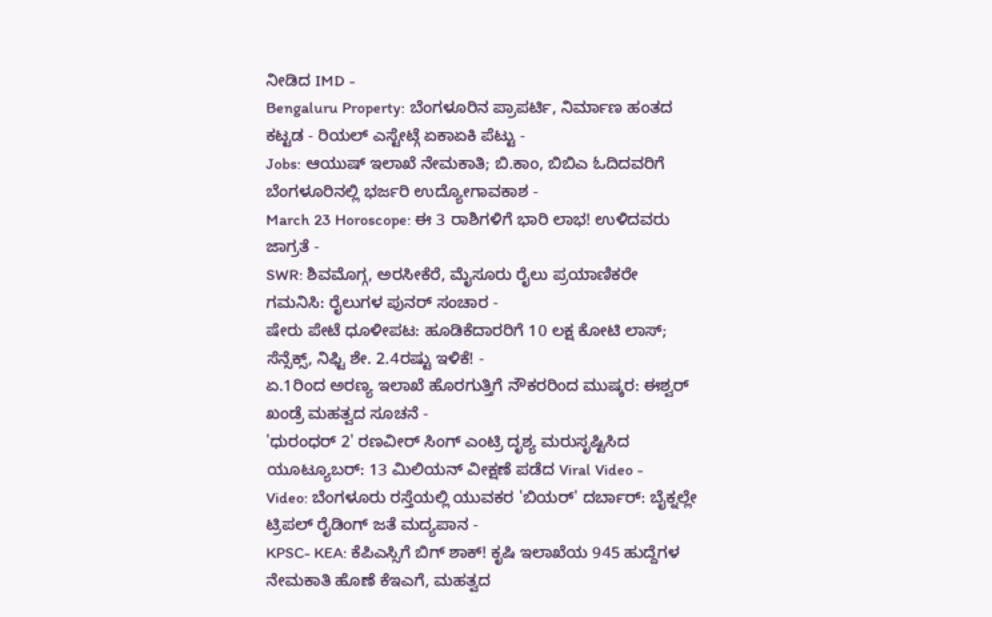ನೀಡಿದ IMD -
Bengaluru Property: ಬೆಂಗಳೂರಿನ ಪ್ರಾಪರ್ಟಿ, ನಿರ್ಮಾಣ ಹಂತದ ಕಟ್ಟಡ - ರಿಯಲ್ ಎಸ್ಟೇಟ್ಗೆ ಏಕಾಏಕಿ ಪೆಟ್ಟು -
Jobs: ಆಯುಷ್ ಇಲಾಖೆ ನೇಮಕಾತಿ; ಬಿ.ಕಾಂ, ಬಿಬಿಎ ಓದಿದವರಿಗೆ ಬೆಂಗಳೂರಿನಲ್ಲಿ ಭರ್ಜರಿ ಉದ್ಯೋಗಾವಕಾಶ -
March 23 Horoscope: ಈ 3 ರಾಶಿಗಳಿಗೆ ಭಾರಿ ಲಾಭ! ಉಳಿದವರು ಜಾಗ್ರತೆ -
SWR: ಶಿವಮೊಗ್ಗ, ಅರಸೀಕೆರೆ, ಮೈಸೂರು ರೈಲು ಪ್ರಯಾಣಿಕರೇ ಗಮನಿಸಿ: ರೈಲುಗಳ ಪುನರ್ ಸಂಚಾರ -
ಷೇರು ಪೇಟೆ ಧೂಳೀಪಟ: ಹೂಡಿಕೆದಾರರಿಗೆ 10 ಲಕ್ಷ ಕೋಟಿ ಲಾಸ್; ಸೆನ್ಸೆಕ್ಸ್, ನಿಫ್ಟಿ ಶೇ. 2.4ರಷ್ಟು ಇಳಿಕೆ! -
ಏ.1ರಿಂದ ಅರಣ್ಯ ಇಲಾಖೆ ಹೊರಗುತ್ತಿಗೆ ನೌಕರರಿಂದ ಮುಷ್ಕರ: ಈಶ್ವರ್ ಖಂಡ್ರೆ ಮಹತ್ವದ ಸೂಚನೆ -
'ಧುರಂಧರ್ 2' ರಣವೀರ್ ಸಿಂಗ್ ಎಂಟ್ರಿ ದೃಶ್ಯ ಮರುಸೃಷ್ಟಿಸಿದ ಯೂಟ್ಯೂಬರ್: 13 ಮಿಲಿಯನ್ ವೀಕ್ಷಣೆ ಪಡೆದ Viral Video -
Video: ಬೆಂಗಳೂರು ರಸ್ತೆಯಲ್ಲಿ ಯುವಕರ 'ಬಿಯರ್' ದರ್ಬಾರ್: ಬೈಕ್ನಲ್ಲೇ ಟ್ರಿಪಲ್ ರೈಡಿಂಗ್ ಜತೆ ಮದ್ಯಪಾನ -
KPSC- KEA: ಕೆಪಿಎಸ್ಸಿಗೆ ಬಿಗ್ ಶಾಕ್! ಕೃಷಿ ಇಲಾಖೆಯ 945 ಹುದ್ದೆಗಳ ನೇಮಕಾತಿ ಹೊಣೆ ಕೆಇಎಗೆ, ಮಹತ್ವದ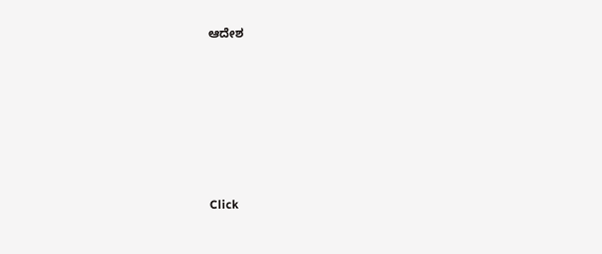ಆದೇಶ












Click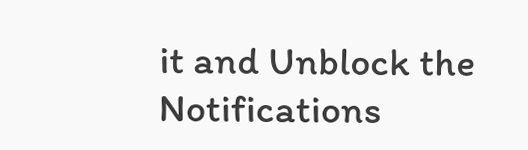it and Unblock the Notifications